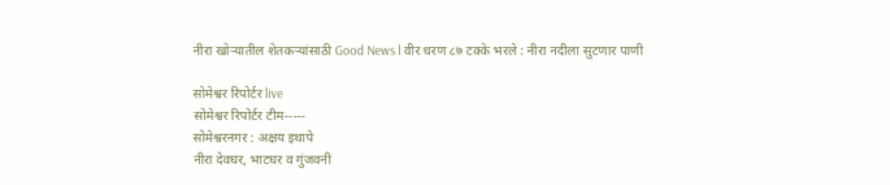नीरा खोऱ्यातील शेतकऱ्यांसाठी Good News l वीर धरण ८७ टक्के भरले : नीरा नदीला सुटणार पाणी

सोमेश्वर रिपोर्टर live
सोमेश्वर रिपोर्टर टीम-----
सोमेश्वरनगर : अक्षय इथापे
नीरा देवघर, भाटघर व गुंजवनी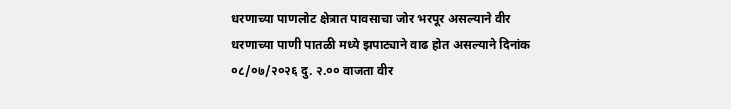धरणाच्या पाणलोट क्षेत्रात पावसाचा जोर भरपूर असल्याने वीर धरणाच्या पाणी पातळी मध्ये झपाट्याने वाढ होत असल्याने दिनांक ०८/०७/२०२६ दु. २.०० वाजता वीर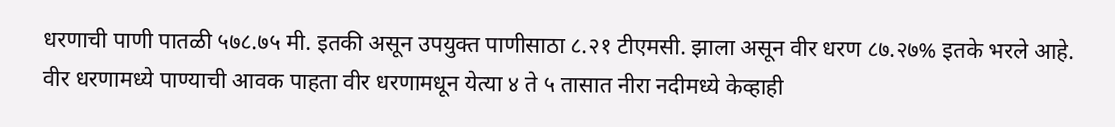धरणाची पाणी पातळी ५७८.७५ मी. इतकी असून उपयुक्त पाणीसाठा ८.२१ टीएमसी. झाला असून वीर धरण ८७.२७% इतके भरले आहे.
वीर धरणामध्ये पाण्याची आवक पाहता वीर धरणामधून येत्या ४ ते ५ तासात नीरा नदीमध्ये केव्हाही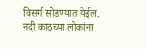विसर्ग सोडण्यात येईल.
नदी काठच्या लोकांना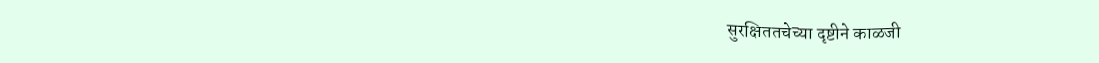सुरक्षिततचेच्या दृष्टीने काळजी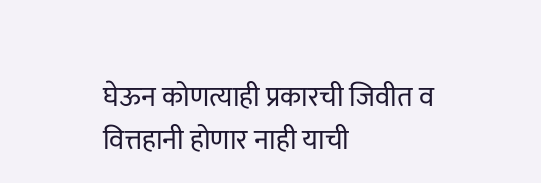घेऊन कोणत्याही प्रकारची जिवीत व वित्तहानी होणार नाही याची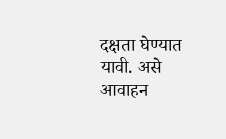दक्षता घेण्यात यावी. असे आवाहन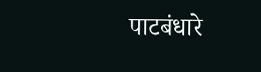पाटबंधारे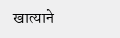खात्याने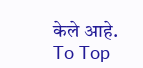केले आहे.
To Top